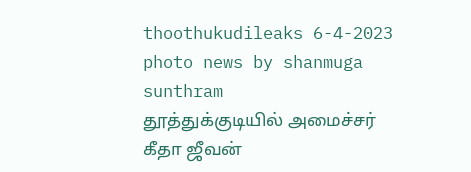thoothukudileaks 6-4-2023
photo news by shanmuga sunthram
தூத்துக்குடியில் அமைச்சர் கீதா ஜீவன்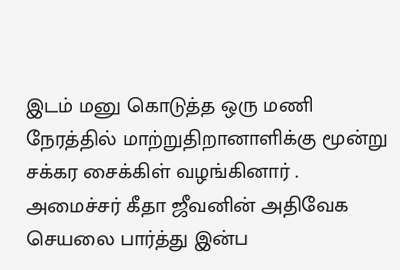இடம் மனு கொடுத்த ஒரு மணி நேரத்தில் மாற்றுதிறானாளிக்கு மூன்று சக்கர சைக்கிள் வழங்கினார் .
அமைச்சர் கீதா ஜீவனின் அதிவேக செயலை பார்த்து இன்ப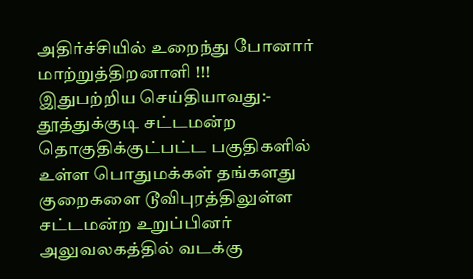அதிர்ச்சியில் உறைந்து போனார் மாற்றுத்திறனாளி !!!
இதுபற்றிய செய்தியாவது:-
தூத்துக்குடி சட்டமன்ற தொகுதிக்குட்பட்ட பகுதிகளில் உள்ள பொதுமக்கள் தங்களது குறைகளை டூவிபுரத்திலுள்ள சட்டமன்ற உறுப்பினர் அலுவலகத்தில் வடக்கு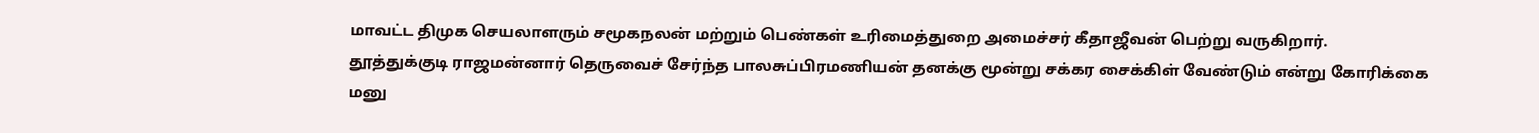மாவட்ட திமுக செயலாளரும் சமூகநலன் மற்றும் பெண்கள் உரிமைத்துறை அமைச்சர் கீதாஜீவன் பெற்று வருகிறார்.
தூத்துக்குடி ராஜமன்னார் தெருவைச் சேர்ந்த பாலசுப்பிரமணியன் தனக்கு மூன்று சக்கர சைக்கிள் வேண்டும் என்று கோரிக்கை மனு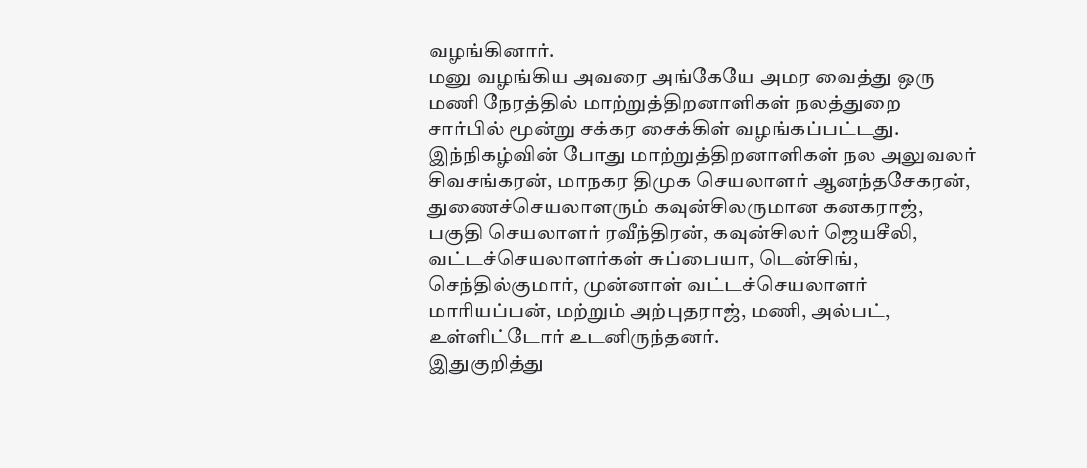வழங்கினார்.
மனு வழங்கிய அவரை அங்கேயே அமர வைத்து ஒரு மணி நேரத்தில் மாற்றுத்திறனாளிகள் நலத்துறை சார்பில் மூன்று சக்கர சைக்கிள் வழங்கப்பட்டது.
இந்நிகழ்வின் போது மாற்றுத்திறனாளிகள் நல அலுவலர் சிவசங்கரன், மாநகர திமுக செயலாளர் ஆனந்தசேகரன், துணைச்செயலாளரும் கவுன்சிலருமான கனகராஜ், பகுதி செயலாளர் ரவீந்திரன், கவுன்சிலர் ஜெயசீலி, வட்டச்செயலாளர்கள் சுப்பையா, டென்சிங், செந்தில்குமார், முன்னாள் வட்டச்செயலாளர் மாரியப்பன், மற்றும் அற்புதராஜ், மணி, அல்பட், உள்ளிட்டோர் உடனிருந்தனர்.
இதுகுறித்து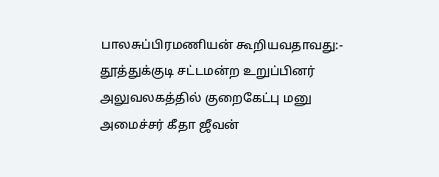பாலசுப்பிரமணியன் கூறியவதாவது:-
தூத்துக்குடி சட்டமன்ற உறுப்பினர் அலுவலகத்தில் குறைகேட்பு மனு அமைச்சர் கீதா ஜீவன்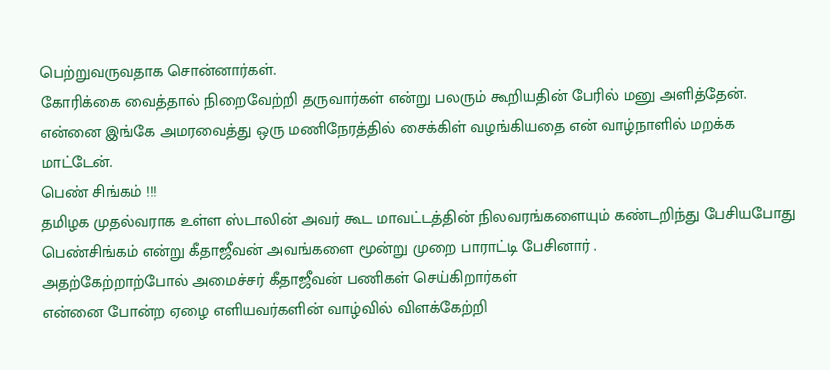பெற்றுவருவதாக சொன்னார்கள்.
கோரிக்கை வைத்தால் நிறைவேற்றி தருவார்கள் என்று பலரும் கூறியதின் பேரில் மனு அளித்தேன்.
என்னை இங்கே அமரவைத்து ஒரு மணிநேரத்தில் சைக்கிள் வழங்கியதை என் வாழ்நாளில் மறக்க மாட்டேன்.
பெண் சிங்கம் !!!
தமிழக முதல்வராக உள்ள ஸ்டாலின் அவர் கூட மாவட்டத்தின் நிலவரங்களையும் கண்டறிந்து பேசியபோது பெண்சிங்கம் என்று கீதாஜீவன் அவங்களை மூன்று முறை பாராட்டி பேசினார் .
அதற்கேற்றாற்போல் அமைச்சர் கீதாஜீவன் பணிகள் செய்கிறார்கள்
என்னை போன்ற ஏழை எளியவர்களின் வாழ்வில் விளக்கேற்றி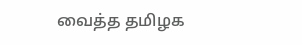வைத்த தமிழக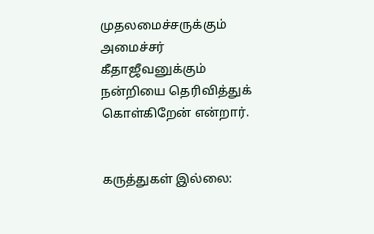முதலமைச்சருக்கும் அமைச்சர் கீதாஜீவனுக்கும் நன்றியை தெரிவித்துக் கொள்கிறேன் என்றார்.


கருத்துகள் இல்லை: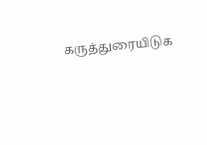கருத்துரையிடுக